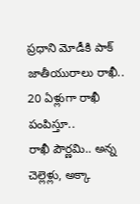ప్రధాని మోడీకి పాక్ జాతీయురాలు రాఖీ.. 20 ఏళ్లుగా రాఖీ పంపిస్తూ..
రాఖీ పౌర్ణమి.. అన్న చెల్లెళ్లు, అక్కా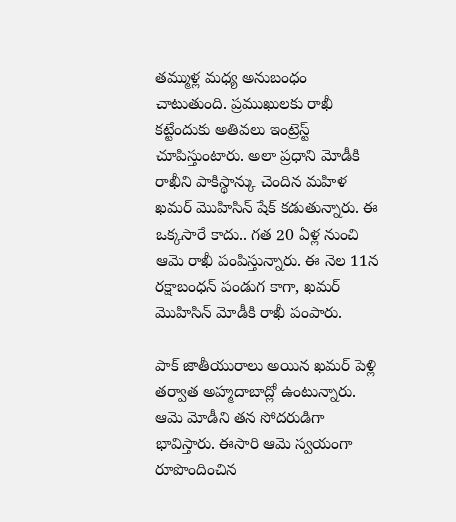తమ్ముళ్ల మధ్య అనుబంధం చాటుతుంది. ప్రముఖులకు రాఖీ కట్టేందుకు అతివలు ఇంట్రెస్ట్ చూపిస్తుంటారు. అలా ప్రధాని మోడీకి రాఖీని పాకిస్థాన్కు చెందిన మహిళ ఖమర్ మొహిసిన్ షేక్ కడుతున్నారు. ఈ ఒక్కసారే కాదు.. గత 20 ఏళ్ల నుంచి ఆమె రాఖీ పంపిస్తున్నారు. ఈ నెల 11న రక్షాబంధన్ పండుగ కాగా, ఖమర్ మొహిసిన్ మోడీకి రాఖీ పంపారు.

పాక్ జాతీయురాలు అయిన ఖమర్ పెళ్లి తర్వాత అహ్మదాబాద్లో ఉంటున్నారు. ఆమె మోడీని తన సోదరుడిగా భావిస్తారు. ఈసారి ఆమె స్వయంగా రూపొందించిన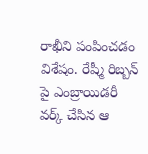రాఖీని పంపించడం విశేషం. రేష్మీ రిబ్బన్ పై ఎంబ్రాయిడరీ వర్క్ చేసిన ఆ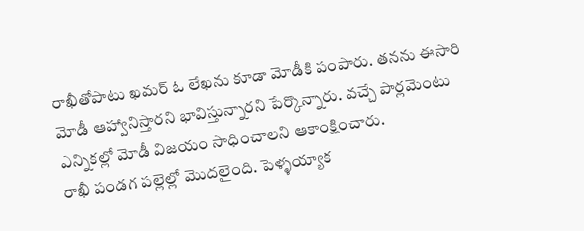రాఖీతోపాటు ఖమర్ ఓ లేఖను కూడా మోడీకి పంపారు. తనను ఈసారి మోడీ ఆహ్వానిస్తారని భావిస్తున్నారని పేర్కొన్నారు. వచ్చే పార్లమెంటు ఎన్నికల్లో మోడీ విజయం సాధించాలని ఆకాంక్షించారు.
రాఖీ పండగ పల్లెల్లో మొదలైంది. పెళ్ళయ్యాక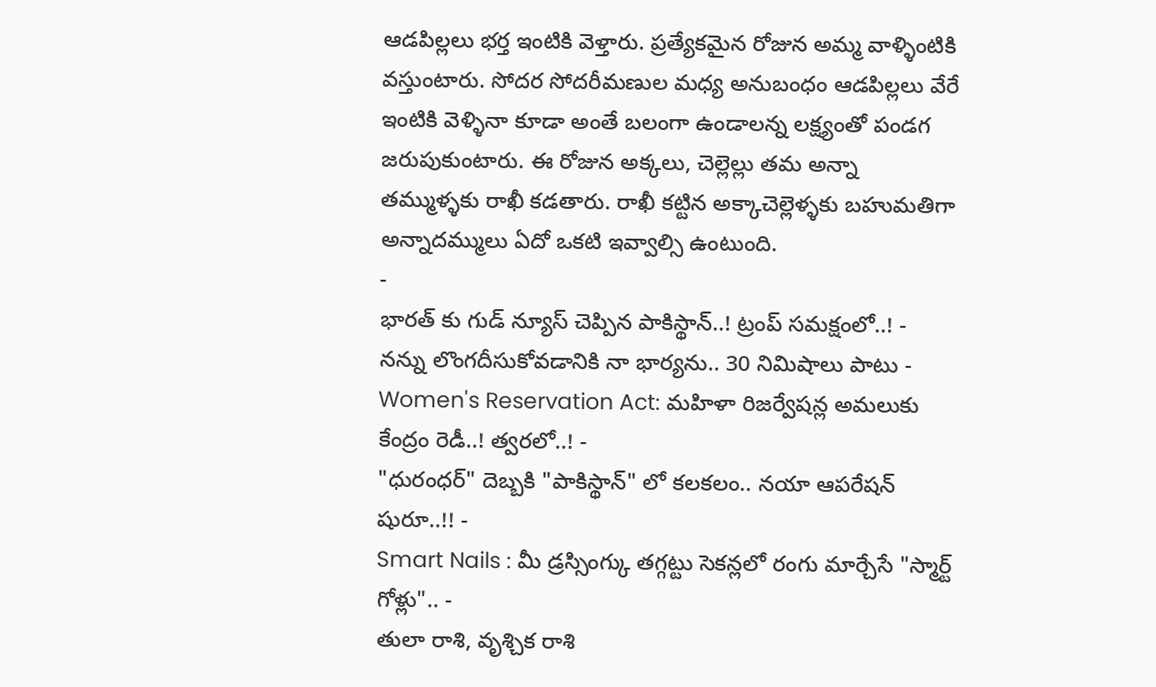ఆడపిల్లలు భర్త ఇంటికి వెళ్తారు. ప్రత్యేకమైన రోజున అమ్మ వాళ్ళింటికి వస్తుంటారు. సోదర సోదరీమణుల మధ్య అనుబంధం ఆడపిల్లలు వేరే ఇంటికి వెళ్ళినా కూడా అంతే బలంగా ఉండాలన్న లక్ష్యంతో పండగ జరుపుకుంటారు. ఈ రోజున అక్కలు, చెల్లెల్లు తమ అన్నా తమ్ముళ్ళకు రాఖీ కడతారు. రాఖీ కట్టిన అక్కాచెల్లెళ్ళకు బహుమతిగా అన్నాదమ్ములు ఏదో ఒకటి ఇవ్వాల్సి ఉంటుంది.
-
భారత్ కు గుడ్ న్యూస్ చెప్పిన పాకిస్థాన్..! ట్రంప్ సమక్షంలో..! -
నన్ను లొంగదీసుకోవడానికి నా భార్యను.. 30 నిమిషాలు పాటు -
Women's Reservation Act: మహిళా రిజర్వేషన్ల అమలుకు కేంద్రం రెడీ..! త్వరలో..! -
"ధురంధర్" దెబ్బకి "పాకిస్థాన్" లో కలకలం.. నయా ఆపరేషన్ షురూ..!! -
Smart Nails : మీ డ్రస్సింగ్కు తగ్గట్టు సెకన్లలో రంగు మార్చేసే "స్మార్ట్ గోళ్లు".. -
తులా రాశి, వృశ్చిక రాశి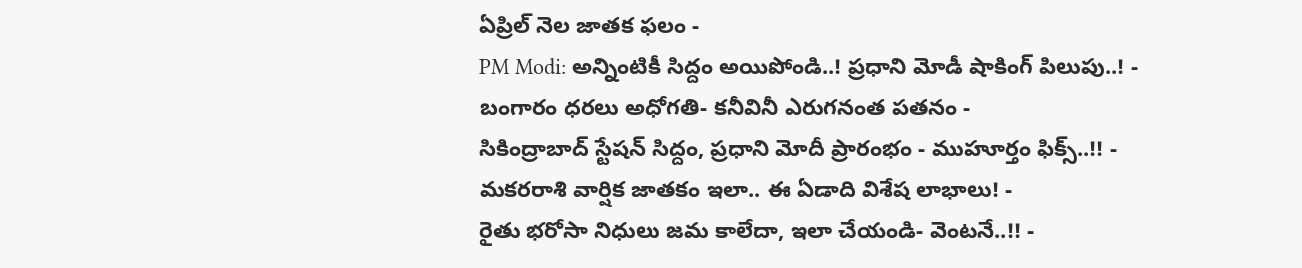ఏప్రిల్ నెల జాతక ఫలం -
PM Modi: అన్నింటికీ సిద్దం అయిపోండి..! ప్రధాని మోడీ షాకింగ్ పిలుపు..! -
బంగారం ధరలు అధోగతి- కనీవినీ ఎరుగనంత పతనం -
సికింద్రాబాద్ స్టేషన్ సిద్దం, ప్రధాని మోదీ ప్రారంభం - ముహూర్తం ఫిక్స్..!! -
మకరరాశి వార్షిక జాతకం ఇలా.. ఈ ఏడాది విశేష లాభాలు! -
రైతు భరోసా నిధులు జమ కాలేదా, ఇలా చేయండి- వెంటనే..!! -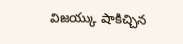విజయ్కు షాకిచ్చిన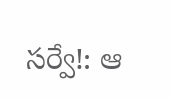సర్వే!: ఆ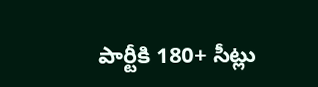పార్టీకి 180+ సీట్లు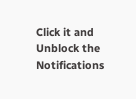Click it and Unblock the Notifications